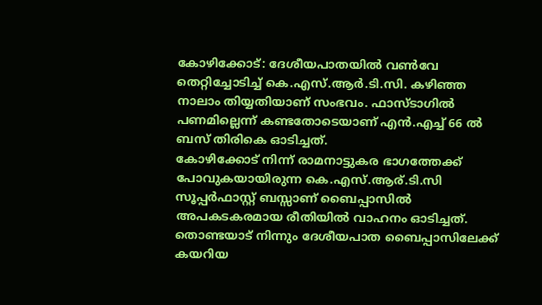കോഴിക്കോട്: ദേശീയപാതയിൽ വൺവേ തെറ്റിച്ചോടിച്ച് കെ.എസ്.ആർ.ടി.സി. കഴിഞ്ഞ നാലാം തിയ്യതിയാണ് സംഭവം. ഫാസ്ടാഗിൽ പണമില്ലെന്ന് കണ്ടതോടെയാണ് എൻ.എച്ച് 66 ൽ ബസ് തിരികെ ഓടിച്ചത്.
കോഴിക്കോട് നിന്ന് രാമനാട്ടുകര ഭാഗത്തേക്ക് പോവുകയായിരുന്ന കെ.എസ്.ആര്.ടി.സി സൂപ്പർഫാസ്റ്റ് ബസ്സാണ് ബൈപ്പാസിൽ അപകടകരമായ രീതിയിൽ വാഹനം ഓടിച്ചത്.
തൊണ്ടയാട് നിന്നും ദേശീയപാത ബൈപ്പാസിലേക്ക് കയറിയ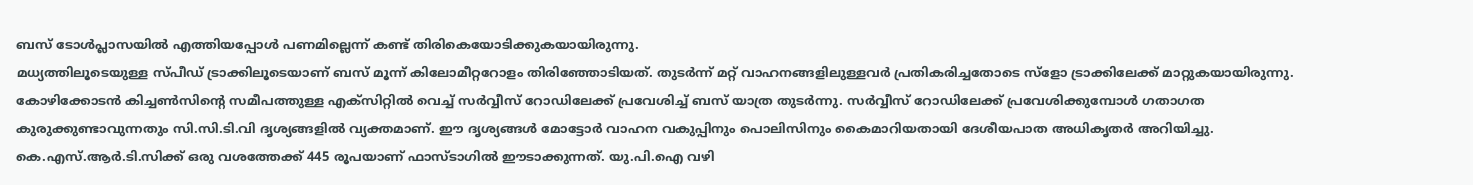ബസ് ടോൾപ്ലാസയിൽ എത്തിയപ്പോൾ പണമില്ലെന്ന് കണ്ട് തിരികെയോടിക്കുകയായിരുന്നു.
മധ്യത്തിലൂടെയുള്ള സ്പീഡ് ട്രാക്കിലൂടെയാണ് ബസ് മൂന്ന് കിലോമീറ്ററോളം തിരിഞ്ഞോടിയത്. തുടർന്ന് മറ്റ് വാഹനങ്ങളിലുള്ളവർ പ്രതികരിച്ചതോടെ സ്ളോ ട്രാക്കിലേക്ക് മാറ്റുകയായിരുന്നു.
കോഴിക്കോടൻ കിച്ചൺസിന്റെ സമീപത്തുള്ള എക്സിറ്റിൽ വെച്ച് സർവ്വീസ് റോഡിലേക്ക് പ്രവേശിച്ച് ബസ് യാത്ര തുടർന്നു. സർവ്വീസ് റോഡിലേക്ക് പ്രവേശിക്കുമ്പോൾ ഗതാഗത കുരുക്കുണ്ടാവുന്നതും സി.സി.ടി.വി ദൃശ്യങ്ങളിൽ വ്യക്തമാണ്. ഈ ദൃശ്യങ്ങൾ മോട്ടോർ വാഹന വകുപ്പിനും പൊലിസിനും കൈമാറിയതായി ദേശീയപാത അധികൃതർ അറിയിച്ചു.
കെ.എസ്.ആർ.ടി.സിക്ക് ഒരു വശത്തേക്ക് 445 രൂപയാണ് ഫാസ്ടാഗിൽ ഈടാക്കുന്നത്. യു.പി.ഐ വഴി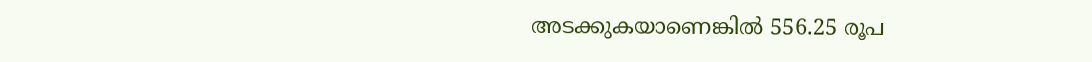അടക്കുകയാണെങ്കിൽ 556.25 രൂപ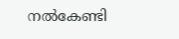നൽകേണ്ടി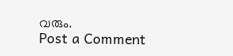വരും.
Post a Comment